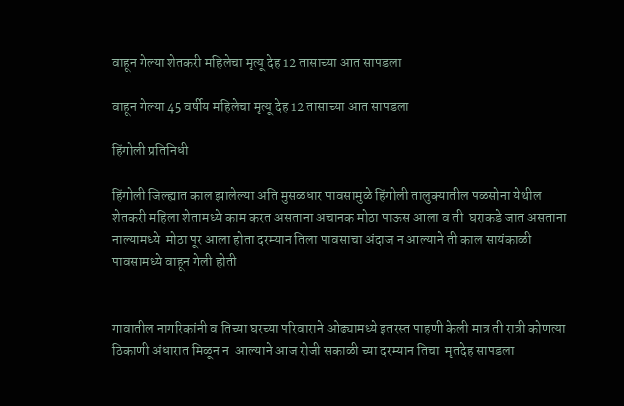वाहून गेल्या शेतकरी महिलेचा मृत्यू देह 12 तासाच्या आत सापडला

वाहून गेल्या 45 वर्षीय महिलेचा मृत्यू देह 12 तासाच्या आत सापडला

हिंगोली प्रतिनिधी

हिंगोली जिल्ह्यात काल झालेल्या अति मुसळधार पावसामुळे हिंगोली तालुक्यातील पळसोना येथील शेतकरी महिला शेतामध्ये काम करत असताना अचानक मोठा पाऊस आला व ती  घराकडे जात असताना नाल्यामध्ये  मोठा पूर आला होता दरम्यान तिला पावसाचा अंदाज न आल्याने ती काल सायंकाळी पावसामध्ये वाहून गेली होती


गावातील नागरिकांनी व तिच्या घरच्या परिवाराने ओढ्यामध्ये इतरस्त पाहणी केली मात्र ती रात्री कोणत्या ठिकाणी अंधारात मिळून न  आल्याने आज रोजी सकाळी च्या दरम्यान तिचा  मृतदेह सापडला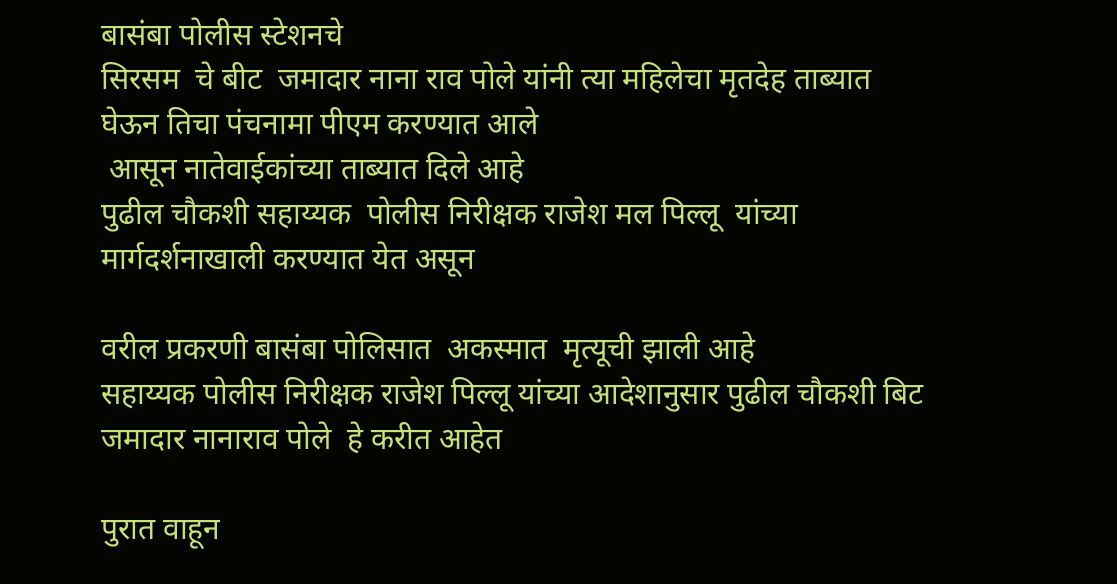बासंबा पोलीस स्टेशनचे
सिरसम  चे बीट  जमादार नाना राव पोले यांनी त्या महिलेचा मृतदेह ताब्यात घेऊन तिचा पंचनामा पीएम करण्यात आले
 आसून नातेवाईकांच्या ताब्यात दिले आहे
पुढील चौकशी सहाय्यक  पोलीस निरीक्षक राजेश मल पिल्लू  यांच्या मार्गदर्शनाखाली करण्यात येत असून

वरील प्रकरणी बासंबा पोलिसात  अकस्मात  मृत्यूची झाली आहे
सहाय्यक पोलीस निरीक्षक राजेश पिल्लू यांच्या आदेशानुसार पुढील चौकशी बिट जमादार नानाराव पोले  हे करीत आहेत

पुरात वाहून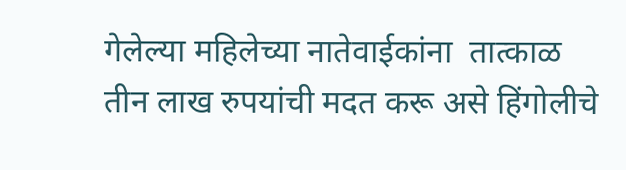गेलेल्या महिलेच्या नातेवाईकांना  तात्काळ तीन लाख रुपयांची मदत करू असे हिंगोलीचे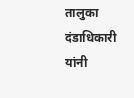तालुका दंडाधिकारी  यांनी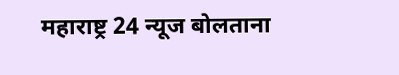महाराष्ट्र 24 न्यूज बोलताना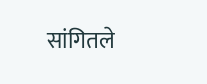सांगितले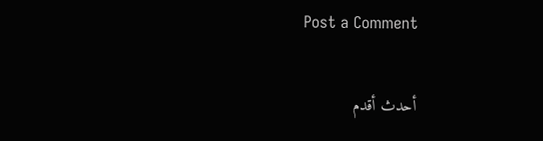Post a Comment

أحدث أقدم